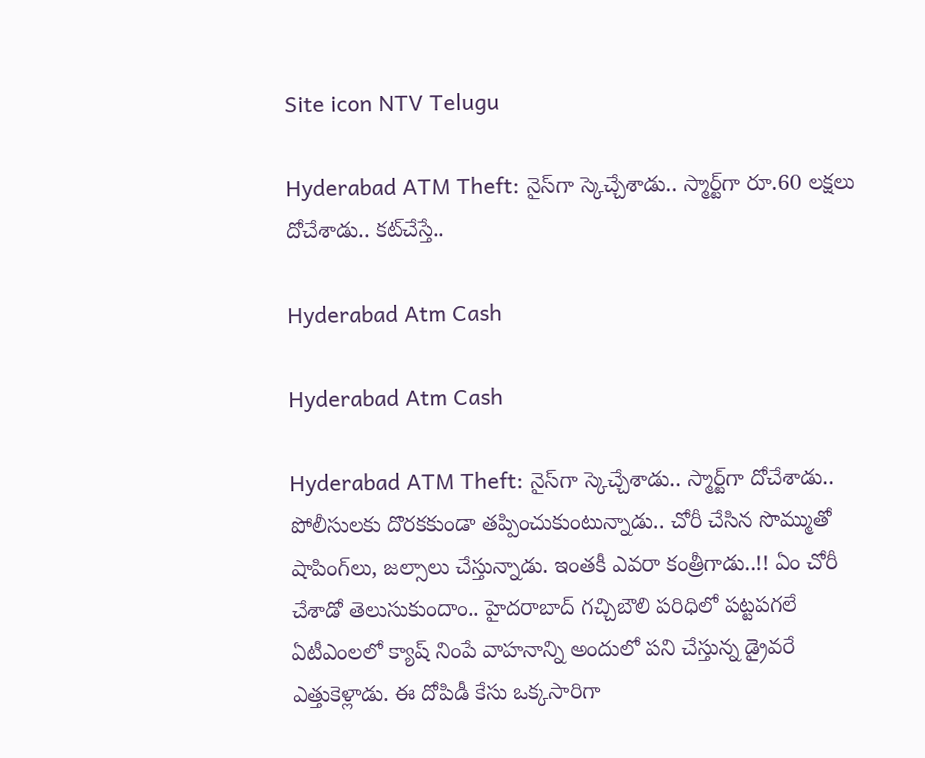Site icon NTV Telugu

Hyderabad ATM Theft: నైస్‌గా స్కెచ్చేశాడు.. స్మార్ట్‌గా రూ.60 లక్షలు దోచేశాడు.. కట్‌చేస్తే..

Hyderabad Atm Cash

Hyderabad Atm Cash

Hyderabad ATM Theft: నైస్‌గా స్కెచ్చేశాడు.. స్మార్ట్‌గా దోచేశాడు.. పోలీసులకు దొరకకుండా తప్పించుకుంటున్నాడు.. చోరీ చేసిన సొమ్ముతో షాపింగ్‌లు, జల్సాలు చేస్తున్నాడు. ఇంతకీ ఎవరా కంత్రీగాడు..!! ఏం చోరీ చేశాడో తెలుసుకుందాం.. హైదరాబాద్‌ గచ్చిబౌలి పరిధిలో పట్టపగలే ఏటీఎంలలో క్యాష్ నింపే వాహనాన్ని అందులో పని చేస్తున్న డ్రైవరే ఎత్తుకెళ్లాడు. ఈ దోపిడీ కేసు ఒక్కసారిగా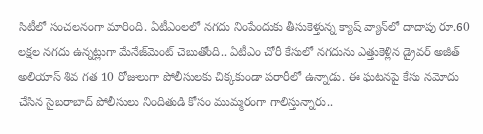సిటీలో సంచలనంగా మారింది. ఏటీఎంలలో నగదు నింపేందుకు తీసుకెళ్తున్న క్యాష్ వ్యాన్‌లో దాదాపు రూ.60 లక్షల నగదు ఉన్నట్లుగా మేనేజ్‌మెంట్ చెబుతోంది.. ఏటీఎం చోరీ కేసులో నగదును ఎత్తుకెళ్లిన డ్రైవర్‌ అజీత్‌ అలియాస్‌ శివ గత 10 రోజులుగా పోలీసులకు చిక్కకుండా పరారీలో ఉన్నాడు. ఈ ఘటనపై కేసు నమోదు చేసిన సైబరాబాద్ పోలీసులు నిందితుడి కోసం ముమ్మరంగా గాలిస్తున్నారు..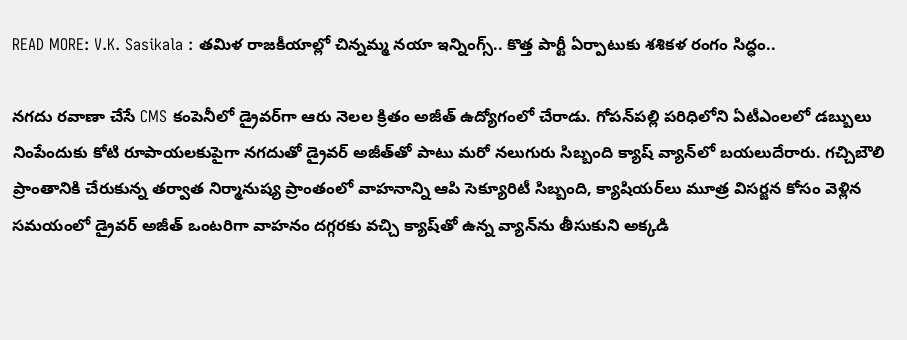READ MORE: V.K. Sasikala : తమిళ రాజకీయాల్లో చిన్నమ్మ నయా ఇన్నింగ్స్.. కొత్త పార్టీ ఏర్పాటుకు శశికళ రంగం సిద్ధం..

నగదు రవాణా చేసే CMS కంపెనీలో డ్రైవర్‌గా ఆరు నెలల క్రితం అజీత్ ఉద్యోగంలో చేరాడు. గోపన్‌పల్లి పరిధిలోని ఏటీఎంలలో డబ్బులు నింపేందుకు కోటి రూపాయలకుపైగా నగదుతో డ్రైవర్ అజీత్‌తో పాటు మరో నలుగురు సిబ్బంది క్యాష్ వ్యాన్‌లో బయలుదేరారు. గచ్చిబౌలి ప్రాంతానికి చేరుకున్న తర్వాత నిర్మానుష్య ప్రాంతంలో వాహనాన్ని ఆపి సెక్యూరిటీ సిబ్బంది, క్యాషియర్‌లు మూత్ర విసర్జన కోసం వెళ్లిన సమయంలో డ్రైవర్ అజీత్ ఒంటరిగా వాహనం దగ్గరకు వచ్చి క్యాష్‌తో ఉన్న వ్యాన్‌ను తీసుకుని అక్కడి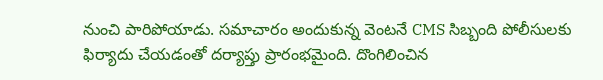నుంచి పారిపోయాడు. సమాచారం అందుకున్న వెంటనే CMS సిబ్బంది పోలీసులకు ఫిర్యాదు చేయడంతో దర్యాప్తు ప్రారంభమైంది. దొంగిలించిన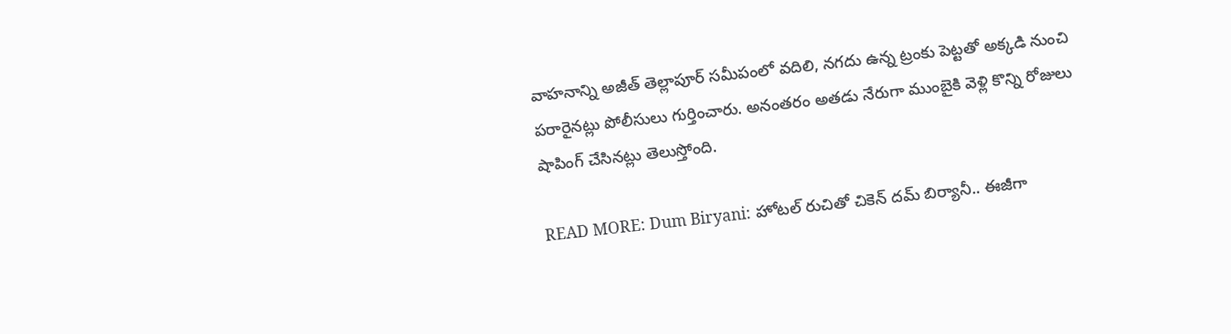వాహనాన్ని అజీత్ తెల్లాపూర్ సమీపంలో వదిలి, నగదు ఉన్న ట్రంకు పెట్టతో అక్కడి నుంచి పరారైనట్లు పోలీసులు గుర్తించారు. అనంతరం అతడు నేరుగా ముంబైకి వెళ్లి కొన్ని రోజులు షాపింగ్ చేసినట్లు తెలుస్తోంది.

READ MORE: Dum Biryani: హోటల్ రుచితో చికెన్ దమ్ బిర్యానీ.. ఈజీగా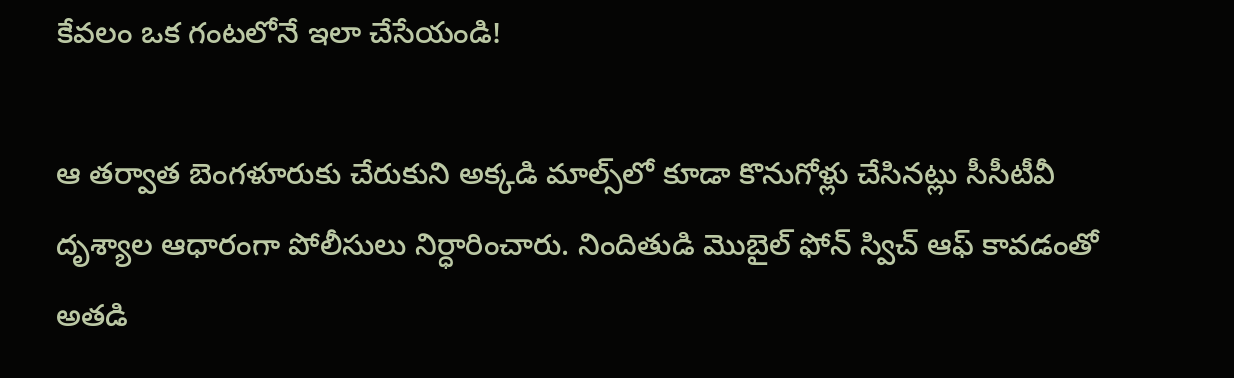కేవలం ఒక గంటలోనే ఇలా చేసేయండి!

ఆ తర్వాత బెంగళూరుకు చేరుకుని అక్కడి మాల్స్‌లో కూడా కొనుగోళ్లు చేసినట్లు సీసీటీవీ దృశ్యాల ఆధారంగా పోలీసులు నిర్ధారించారు. నిందితుడి మొబైల్ ఫోన్ స్విచ్ ఆఫ్ కావడంతో అతడి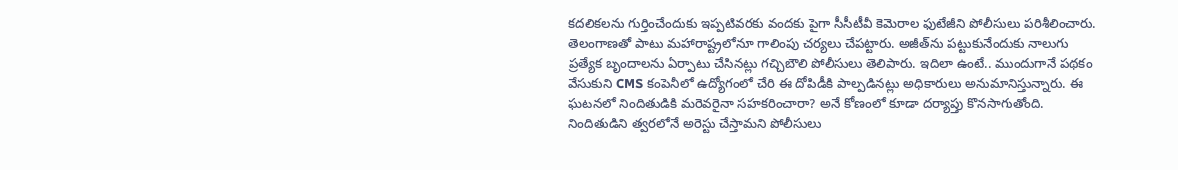కదలికలను గుర్తించేందుకు ఇప్పటివరకు వందకు పైగా సీసీటీవీ కెమెరాల ఫుటేజీని పోలీసులు పరిశీలించారు. తెలంగాణతో పాటు మహారాష్ట్రలోనూ గాలింపు చర్యలు చేపట్టారు. అజీత్‌ను పట్టుకునేందుకు నాలుగు ప్రత్యేక బృందాలను ఏర్పాటు చేసినట్లు గచ్చిబౌలి పోలీసులు తెలిపారు. ఇదిలా ఉంటే.. ముందుగానే పథకం వేసుకుని CMS కంపెనీలో ఉద్యోగంలో చేరి ఈ దోపిడీకి పాల్పడినట్లు అధికారులు అనుమానిస్తున్నారు. ఈ ఘటనలో నిందితుడికి మరెవరైనా సహకరించారా? అనే కోణంలో కూడా దర్యాప్తు కొనసాగుతోంది. నిందితుడిని త్వరలోనే అరెస్టు చేస్తామని పోలీసులు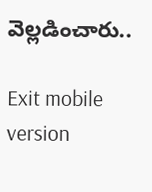వెల్లడించారు..

Exit mobile version